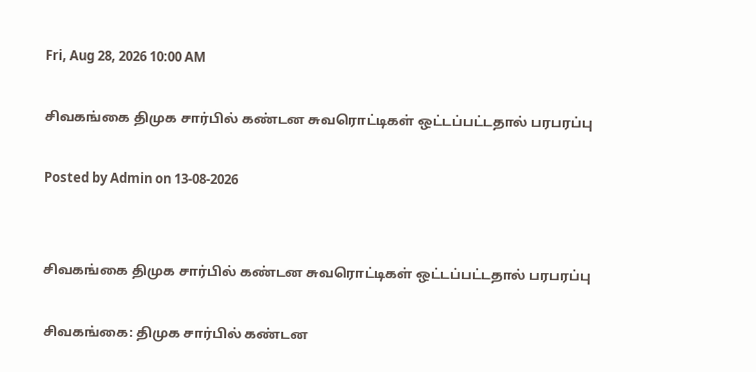Fri, Aug 28, 2026 10:00 AM

சிவகங்கை திமுக சார்பில் கண்டன சுவரொட்டிகள் ஒட்டப்பட்டதால் பரபரப்பு

Posted by Admin on 13-08-2026


சிவகங்கை திமுக சார்பில் கண்டன சுவரொட்டிகள் ஒட்டப்பட்டதால் பரபரப்பு

சிவகங்கை: திமுக சார்பில் கண்டன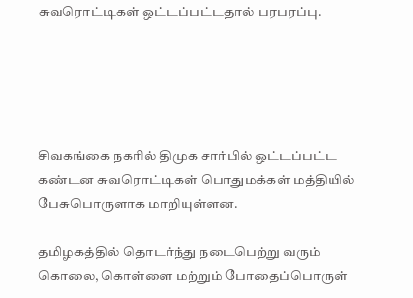சுவரொட்டிகள் ஒட்டப்பட்டதால் பரபரப்பு.





சிவகங்கை நகரில் திமுக சார்பில் ஒட்டப்பட்ட கண்டன சுவரொட்டிகள் பொதுமக்கள் மத்தியில் பேசுபொருளாக மாறியுள்ளன.

தமிழகத்தில் தொடர்ந்து நடைபெற்று வரும் கொலை, கொள்ளை மற்றும் போதைப்பொருள்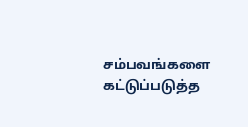சம்பவங்களை கட்டுப்படுத்த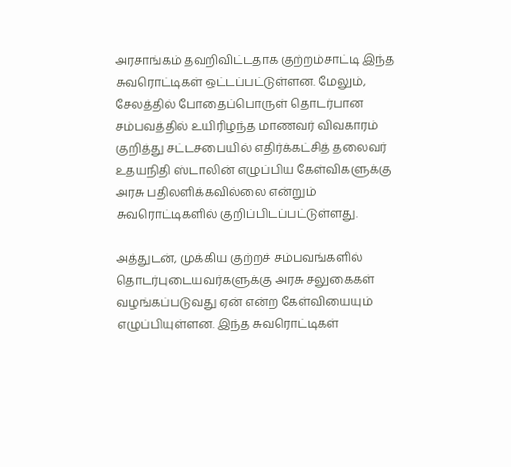அரசாங்கம் தவறிவிட்டதாக குற்றம்சாட்டி இந்த சுவரொட்டிகள் ஒட்டப்பட்டுள்ளன. மேலும், சேலத்தில் போதைப்பொருள் தொடர்பான சம்பவத்தில் உயிரிழந்த மாணவர் விவகாரம் குறித்து சட்டசபையில் எதிர்க்கட்சித் தலைவர் உதயநிதி ஸ்டாலின் எழுப்பிய கேள்விகளுக்கு அரசு பதிலளிக்கவில்லை என்றும் சுவரொட்டிகளில் குறிப்பிடப்பட்டுள்ளது.

அத்துடன், முக்கிய குற்றச் சம்பவங்களில் தொடர்புடையவர்களுக்கு அரசு சலுகைகள் வழங்கப்படுவது ஏன் என்ற கேள்வியையும் எழுப்பியுள்ளன. இந்த சுவரொட்டிகள்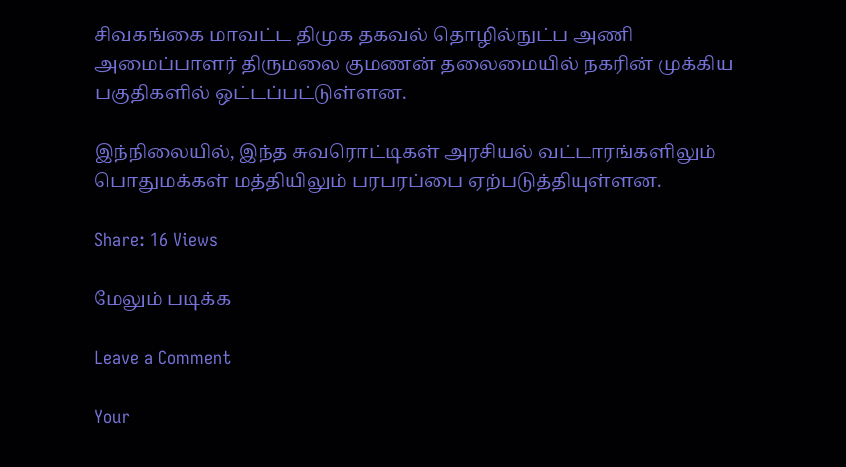சிவகங்கை மாவட்ட திமுக தகவல் தொழில்நுட்ப அணி அமைப்பாளர் திருமலை குமணன் தலைமையில் நகரின் முக்கிய பகுதிகளில் ஒட்டப்பட்டுள்ளன.

இந்நிலையில், இந்த சுவரொட்டிகள் அரசியல் வட்டாரங்களிலும் பொதுமக்கள் மத்தியிலும் பரபரப்பை ஏற்படுத்தியுள்ளன.

Share: 16 Views

மேலும் படிக்க

Leave a Comment

Your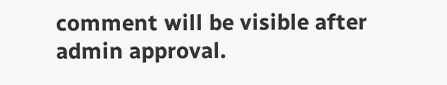comment will be visible after admin approval.